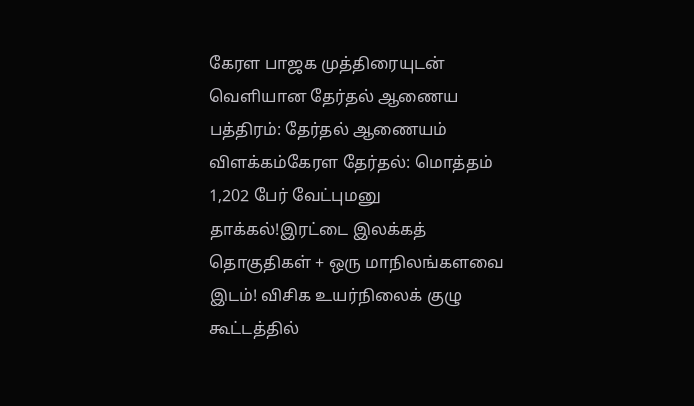கேரள பாஜக முத்திரையுடன் வெளியான தேர்தல் ஆணைய பத்திரம்: தேர்தல் ஆணையம் விளக்கம்கேரள தேர்தல்: மொத்தம் 1,202 பேர் வேட்புமனு தாக்கல்!இரட்டை இலக்கத் தொகுதிகள் + ஒரு மாநிலங்களவை இடம்! விசிக உயர்நிலைக் குழு கூட்டத்தில்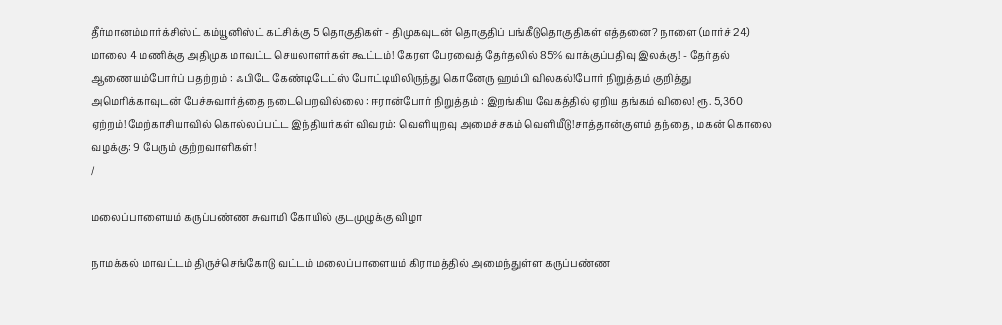தீர்மானம்மார்க்சிஸ்ட் கம்யூனிஸ்ட் கட்சிக்கு 5 தொகுதிகள் - திமுகவுடன் தொகுதிப் பங்கீடுதொகுதிகள் எத்தனை? நாளை (மார்ச் 24) மாலை 4 மணிக்கு அதிமுக மாவட்ட செயலாளர்கள் கூட்டம்! கேரள பேரவைத் தேர்தலில் 85% வாக்குப்பதிவு இலக்கு! - தேர்தல் ஆணையம்போர்ப் பதற்றம் : ஃபிடே கேண்டிடேட்ஸ் போட்டியிலிருந்து கொனேரு ஹம்பி விலகல்!போர் நிறுத்தம் குறித்து அமெரிக்காவுடன் பேச்சுவார்த்தை நடைபெறவில்லை : ஈரான்போர் நிறுத்தம் : இறங்கிய வேகத்தில் ஏறிய தங்கம் விலை! ரூ. 5,360 ஏற்றம்!மேற்காசியாவில் கொல்லப்பட்ட இந்தியர்கள் விவரம்: வெளியுறவு அமைச்சகம் வெளியீடு!சாத்தான்குளம் தந்தை, மகன் கொலை வழக்கு: 9 பேரும் குற்றவாளிகள்!
/

மலைப்பாளையம் கருப்பண்ண சுவாமி கோயில் குடமுழுக்கு விழா

நாமக்கல் மாவட்டம் திருச்செங்கோடு வட்டம் மலைப்பாளையம் கிராமத்தில் அமைந்துள்ள கருப்பண்ண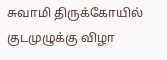சுவாமி திருக்கோயில் குடமுழுக்கு விழா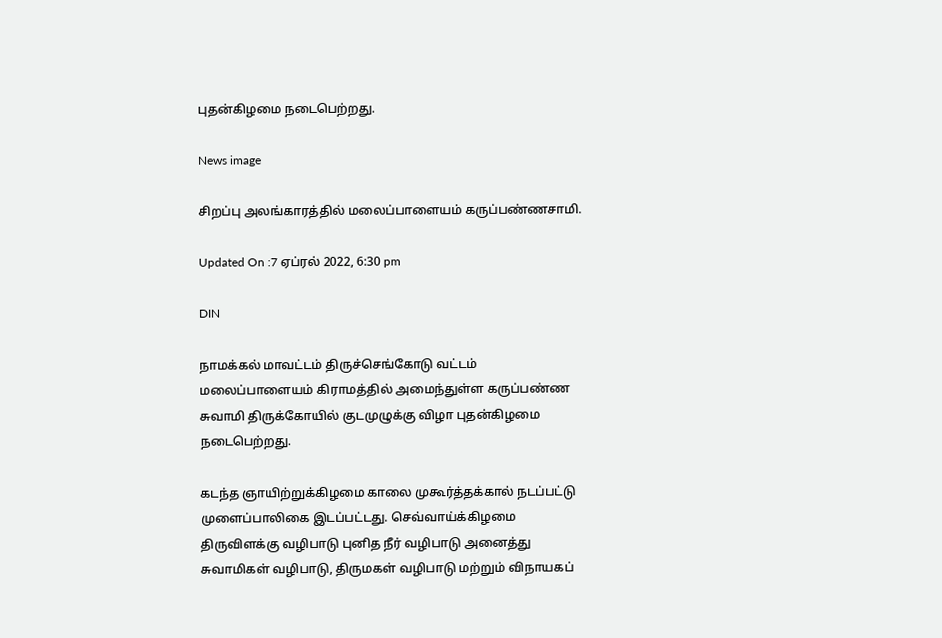புதன்கிழமை நடைபெற்றது.

News image

சிறப்பு அலங்காரத்தில் மலைப்பாளையம் கருப்பண்ணசாமி.

Updated On :7 ஏப்ரல் 2022, 6:30 pm

DIN

நாமக்கல் மாவட்டம் திருச்செங்கோடு வட்டம் மலைப்பாளையம் கிராமத்தில் அமைந்துள்ள கருப்பண்ண சுவாமி திருக்கோயில் குடமுழுக்கு விழா புதன்கிழமை நடைபெற்றது.

கடந்த ஞாயிற்றுக்கிழமை காலை முகூர்த்தக்கால் நடப்பட்டு முளைப்பாலிகை இடப்பட்டது. செவ்வாய்க்கிழமை திருவிளக்கு வழிபாடு புனித நீர் வழிபாடு அனைத்து சுவாமிகள் வழிபாடு, திருமகள் வழிபாடு மற்றும் விநாயகப்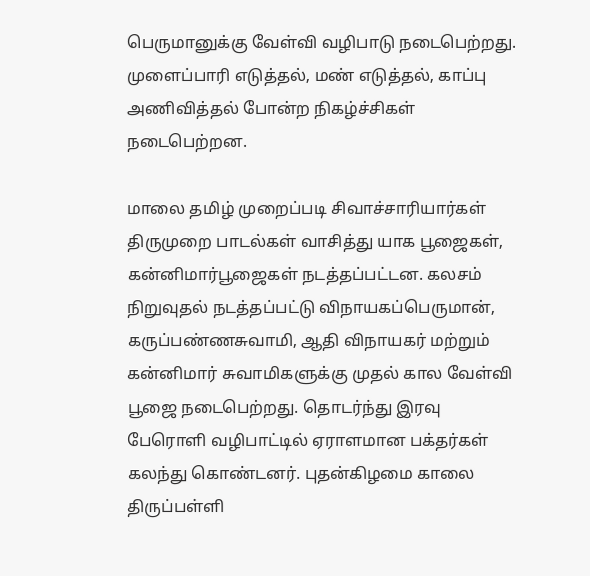பெருமானுக்கு வேள்வி வழிபாடு நடைபெற்றது. முளைப்பாரி எடுத்தல், மண் எடுத்தல், காப்பு அணிவித்தல் போன்ற நிகழ்ச்சிகள் நடைபெற்றன.

மாலை தமிழ் முறைப்படி சிவாச்சாரியார்கள் திருமுறை பாடல்கள் வாசித்து யாக பூஜைகள், கன்னிமார்பூஜைகள் நடத்தப்பட்டன. கலசம் நிறுவுதல் நடத்தப்பட்டு விநாயகப்பெருமான், கருப்பண்ணசுவாமி, ஆதி விநாயகர் மற்றும் கன்னிமார் சுவாமிகளுக்கு முதல் கால வேள்வி பூஜை நடைபெற்றது. தொடர்ந்து இரவு பேரொளி வழிபாட்டில் ஏராளமான பக்தர்கள் கலந்து கொண்டனர். புதன்கிழமை காலை திருப்பள்ளி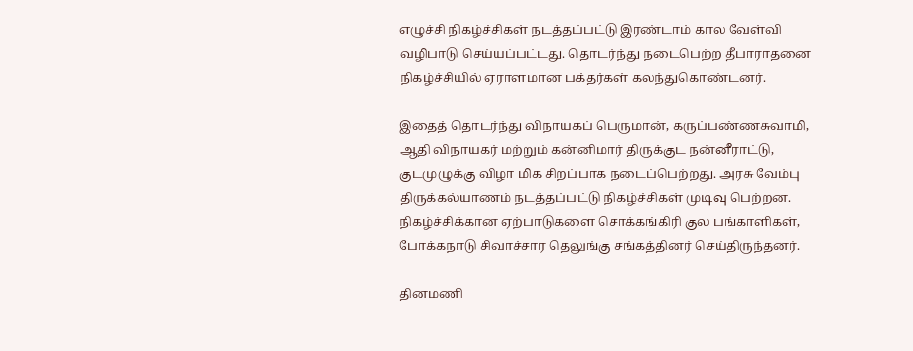எழுச்சி நிகழ்ச்சிகள் நடத்தப்பட்டு இரண்டாம் கால வேள்வி வழிபாடு செய்யப்பட்டது. தொடர்ந்து நடைபெற்ற தீபாராதனை நிகழ்ச்சியில் ஏராளமான பக்தர்கள் கலந்துகொண்டனர்.

இதைத் தொடர்ந்து விநாயகப் பெருமான், கருப்பண்ணசுவாமி, ஆதி விநாயகர் மற்றும் கன்னிமார் திருக்குட நன்னீராட்டு, குடமுழுக்கு விழா மிக சிறப்பாக நடைப்பெற்றது. அரசு வேம்பு திருக்கல்யாணம் நடத்தப்பட்டு நிகழ்ச்சிகள் முடிவு பெற்றன. நிகழ்ச்சிக்கான ஏற்பாடுகளை சொக்கங்கிரி குல பங்காளிகள், போக்கநாடு சிவாச்சார தெலுங்கு சங்கத்தினர் செய்திருந்தனர்.

தினமணி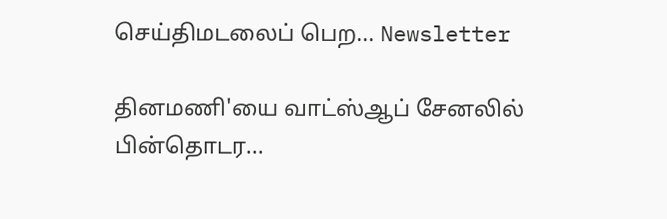செய்திமடலைப் பெற... Newsletter

தினமணி'யை வாட்ஸ்ஆப் சேனலில் பின்தொடர...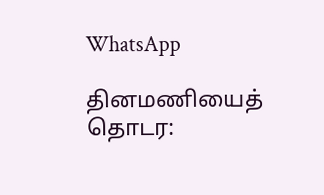WhatsApp

தினமணியைத் தொடர: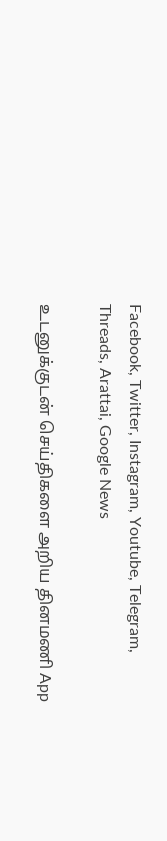Facebook, Twitter, Instagram, Youtube, Telegram, Threads, Arattai, Google News

உடனுக்குடன் செய்திகளை அறிய தினமணி App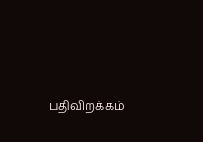பதிவிறக்கம்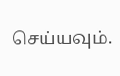செய்யவும்.